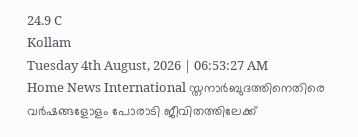24.9 C
Kollam
Tuesday 4th August, 2026 | 06:53:27 AM
Home News International സ്തനാര്‍ബുദത്തിനെതിരെ വര്‍ഷങ്ങളോളം പോരാടി ജീവിതത്തിലേക്ക്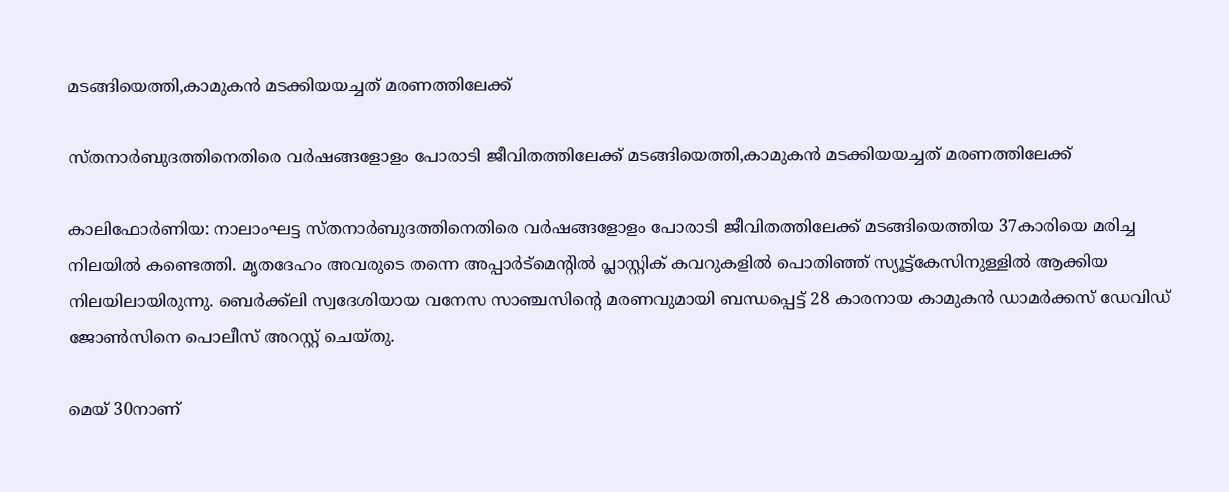മടങ്ങിയെത്തി,കാമുകന്‍ മടക്കിയയച്ചത് മരണത്തിലേക്ക്

സ്തനാര്‍ബുദത്തിനെതിരെ വര്‍ഷങ്ങളോളം പോരാടി ജീവിതത്തിലേക്ക് മടങ്ങിയെത്തി,കാമുകന്‍ മടക്കിയയച്ചത് മരണത്തിലേക്ക്

കാലിഫോര്‍ണിയ: നാലാംഘട്ട സ്തനാര്‍ബുദത്തിനെതിരെ വര്‍ഷങ്ങളോളം പോരാടി ജീവിതത്തിലേക്ക് മടങ്ങിയെത്തിയ 37കാരിയെ മരിച്ച നിലയിൽ കണ്ടെത്തി. മൃതദേഹം അവരുടെ തന്നെ അപ്പാർട്മെന്റിൽ പ്ലാസ്റ്റിക് കവറുകളിൽ പൊതിഞ്ഞ് സ്യൂട്ട്കേസിനുള്ളിൽ ആക്കിയ നിലയിലായിരുന്നു. ബെര്‍ക്ക്‌ലി സ്വദേശിയായ വനേസ സാഞ്ചസിന്റെ മരണവുമായി ബന്ധപ്പെട്ട് 28 കാരനായ കാമുകൻ ഡാമര്‍ക്കസ് ഡേവിഡ് ജോണ്‍സിനെ പൊലീസ് അറസ്റ്റ് ചെയ്തു.

മെയ് 30നാണ്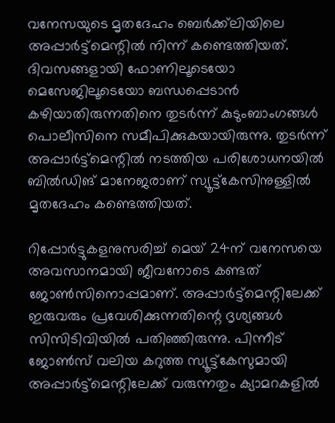വനേസയുടെ മൃതദേഹം ബെര്‍ക്ക്‌ലിയിലെ അപ്പാര്‍ട്ട്‌മെന്റില്‍ നിന്ന് കണ്ടെത്തിയത്. ദിവസങ്ങളായി ഫോണിലൂടെയോ മെസേജിലൂടെയോ ബന്ധപ്പെടാന്‍ കഴിയാതിരുന്നതിനെ തുടര്‍ന്ന് കുടുംബാംഗങ്ങള്‍ പൊലീസിനെ സമീപിക്കുകയായിരുന്നു. തുടര്‍ന്ന് അപ്പാര്‍ട്ട്‌മെന്റില്‍ നടത്തിയ പരിശോധനയില്‍ ബില്‍ഡിങ് മാനേജരാണ് സ്യൂട്ട്‌കേസിനുള്ളില്‍ മൃതദേഹം കണ്ടെത്തിയത്.

റിപ്പോർട്ടുകളനുസരിച്ച് മെയ് 24ന് വനേസയെ അവസാനമായി ജീവനോടെ കണ്ടത് ജോണ്‍സിനൊപ്പമാണ്. അപ്പാര്‍ട്ട്‌മെന്റിലേക്ക് ഇരുവരും പ്രവേശിക്കുന്നതിന്റെ ദൃശ്യങ്ങള്‍ സിസിടിവിയില്‍ പതിഞ്ഞിരുന്നു. പിന്നീട് ജോണ്‍സ് വലിയ കറുത്ത സ്യൂട്ട്‌കേസുമായി അപ്പാര്‍ട്ട്‌മെന്റിലേക്ക് വരുന്നതും ക്യാമറകളില്‍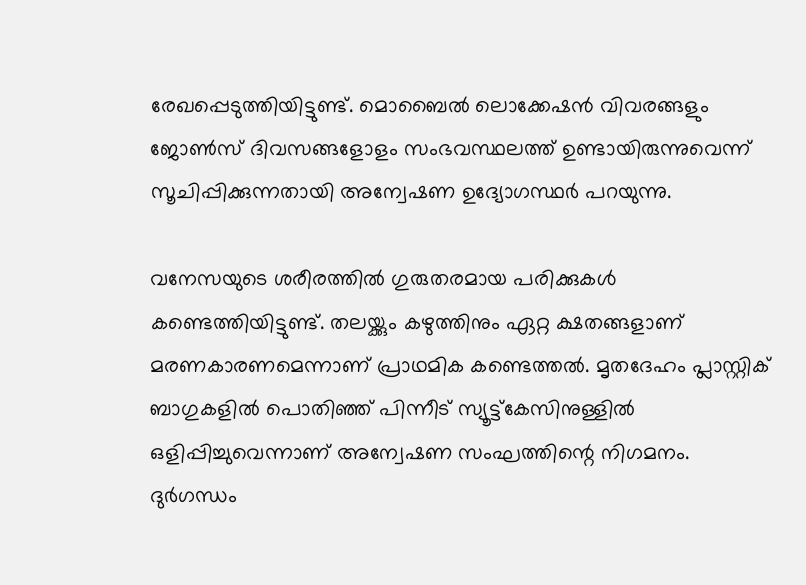രേഖപ്പെടുത്തിയിട്ടുണ്ട്. മൊബൈല്‍ ലൊക്കേഷന്‍ വിവരങ്ങളും ജോണ്‍സ് ദിവസങ്ങളോളം സംഭവസ്ഥലത്ത് ഉണ്ടായിരുന്നുവെന്ന് സൂചിപ്പിക്കുന്നതായി അന്വേഷണ ഉദ്യോഗസ്ഥര്‍ പറയുന്നു.

വനേസയുടെ ശരീരത്തില്‍ ഗുരുതരമായ പരിക്കുകള്‍ കണ്ടെത്തിയിട്ടുണ്ട്. തലയ്ക്കും കഴുത്തിനും ഏറ്റ ക്ഷതങ്ങളാണ് മരണകാരണമെന്നാണ് പ്രാഥമിക കണ്ടെത്തല്‍. മൃതദേഹം പ്ലാസ്റ്റിക് ബാഗുകളില്‍ പൊതിഞ്ഞ് പിന്നീട് സ്യൂട്ട്‌കേസിനുള്ളില്‍ ഒളിപ്പിച്ചുവെന്നാണ് അന്വേഷണ സംഘത്തിന്റെ നിഗമനം. ദുര്‍ഗന്ധം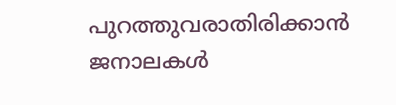പുറത്തുവരാതിരിക്കാന്‍ ജനാലകള്‍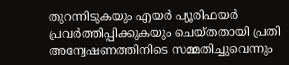തുറന്നിടുകയും എയര്‍ പ്യൂരിഫയര്‍ പ്രവര്‍ത്തിപ്പിക്കുകയും ചെയ്തതായി പ്രതി അന്വേഷണത്തിനിടെ സമ്മതിച്ചുവെന്നും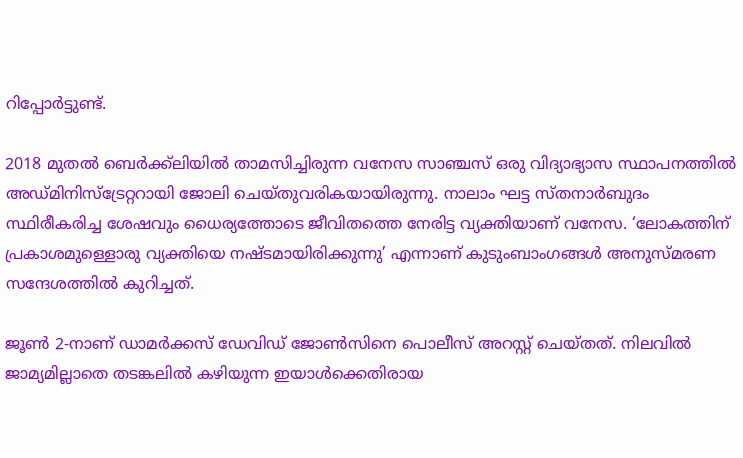റിപ്പോര്‍ട്ടുണ്ട്.

2018 മുതല്‍ ബെര്‍ക്ക്‌ലിയില്‍ താമസിച്ചിരുന്ന വനേസ സാഞ്ചസ് ഒരു വിദ്യാഭ്യാസ സ്ഥാപനത്തില്‍ അഡ്മിനിസ്‌ട്രേറ്ററായി ജോലി ചെയ്തുവരികയായിരുന്നു. നാലാം ഘട്ട സ്തനാര്‍ബുദം സ്ഥിരീകരിച്ച ശേഷവും ധൈര്യത്തോടെ ജീവിതത്തെ നേരിട്ട വ്യക്തിയാണ് വനേസ. ‘ലോകത്തിന് പ്രകാശമുള്ളൊരു വ്യക്തിയെ നഷ്ടമായിരിക്കുന്നു’ എന്നാണ് കുടുംബാംഗങ്ങള്‍ അനുസ്മരണ സന്ദേശത്തില്‍ കുറിച്ചത്.

ജൂണ്‍ 2-നാണ് ഡാമര്‍ക്കസ് ഡേവിഡ് ജോണ്‍സിനെ പൊലീസ് അറസ്റ്റ് ചെയ്തത്. നിലവില്‍ ജാമ്യമില്ലാതെ തടങ്കലില്‍ കഴിയുന്ന ഇയാള്‍ക്കെതിരായ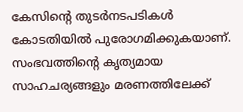കേസിന്റെ തുടര്‍നടപടികള്‍ കോടതിയില്‍ പുരോഗമിക്കുകയാണ്. സംഭവത്തിന്റെ കൃത്യമായ സാഹചര്യങ്ങളും മരണത്തിലേക്ക്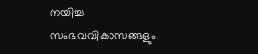നയിച്ച സംഭവവികാസങ്ങളും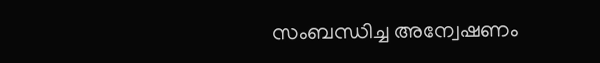സംബന്ധിച്ച അന്വേഷണം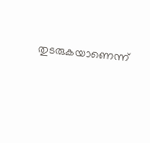തുടരുകയാണെന്ന്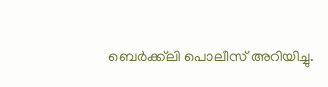ബെര്‍ക്ക്‌ലി പൊലീസ് അറിയിച്ചു.